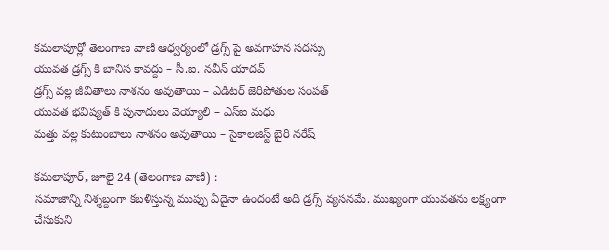కమలాపూర్లో తెలంగాణ వాణి ఆధ్వర్యంలో డ్రగ్స్ పై అవగాహన సదస్సు
యువత డ్రగ్స్ కి బానిస కావద్దు – సీ.ఐ. నవీన్ యాదవ్
డ్రగ్స్ వల్ల జీవితాలు నాశనం అవుతాయి – ఎడిటర్ జెరిపోతుల సంపత్
యువత భవిష్యత్ కి పునాదులు వెయ్యాలి – ఎస్ఐ మధు
మత్తు వల్ల కుటుంబాలు నాశనం అవుతాయి – సైకాలజిస్ట్ బైరి నరేష్

కమలాపూర్, జూలై 24 (తెలంగాణ వాణి) :
సమాజాన్ని నిశ్శబ్దంగా కబళిస్తున్న ముప్పు ఏదైనా ఉందంటే అది డ్రగ్స్ వ్యసనమే. ముఖ్యంగా యువతను లక్ష్యంగా చేసుకుని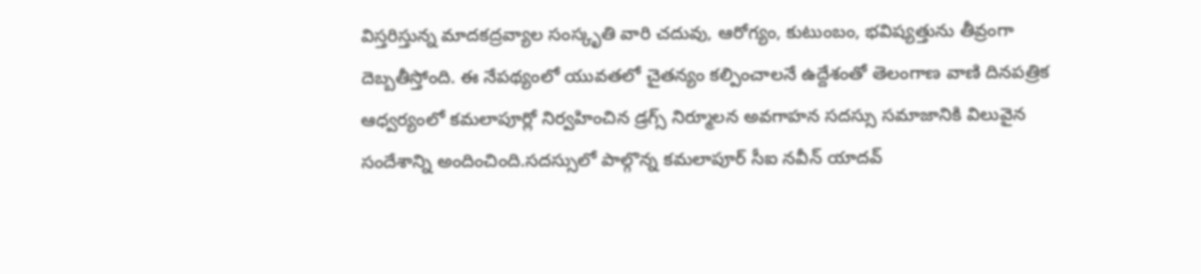విస్తరిస్తున్న మాదకద్రవ్యాల సంస్కృతి వారి చదువు, ఆరోగ్యం, కుటుంబం, భవిష్యత్తును తీవ్రంగా దెబ్బతీస్తోంది. ఈ నేపథ్యంలో యువతలో చైతన్యం కల్పించాలనే ఉద్దేశంతో తెలంగాణ వాణి దినపత్రిక ఆధ్వర్యంలో కమలాపూర్లో నిర్వహించిన డ్రగ్స్ నిర్మూలన అవగాహన సదస్సు సమాజానికి విలువైన సందేశాన్ని అందించింది.సదస్సులో పాల్గొన్న కమలాపూర్ సీఐ నవీన్ యాదవ్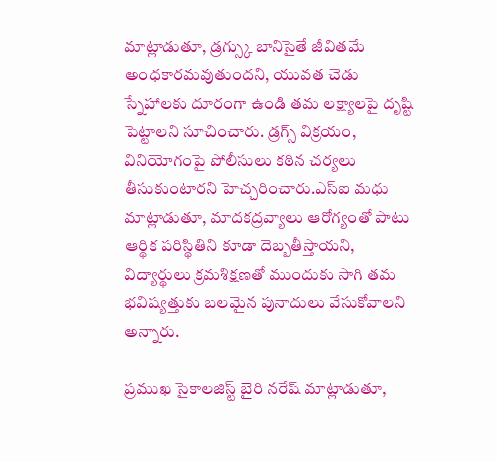మాట్లాడుతూ, డ్రగ్స్కు బానిసైతే జీవితమే అంధకారమవుతుందని, యువత చెడు స్నేహాలకు దూరంగా ఉండి తమ లక్ష్యాలపై దృష్టి పెట్టాలని సూచించారు. డ్రగ్స్ విక్రయం, వినియోగంపై పోలీసులు కఠిన చర్యలు తీసుకుంటారని హెచ్చరించారు.ఎస్ఐ మధు మాట్లాడుతూ, మాదకద్రవ్యాలు ఆరోగ్యంతో పాటు ఆర్థిక పరిస్థితిని కూడా దెబ్బతీస్తాయని, విద్యార్థులు క్రమశిక్షణతో ముందుకు సాగి తమ భవిష్యత్తుకు బలమైన పునాదులు వేసుకోవాలని అన్నారు.

ప్రముఖ సైకాలజిస్ట్ బైరి నరేష్ మాట్లాడుతూ,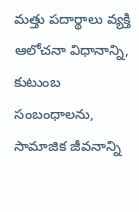మత్తు పదార్థాలు వ్యక్తి ఆలోచనా విధానాన్ని, కుటుంబ సంబంధాలను, సామాజిక జీవనాన్ని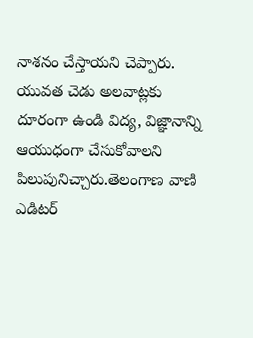నాశనం చేస్తాయని చెప్పారు. యువత చెడు అలవాట్లకు దూరంగా ఉండి విద్య, విజ్ఞానాన్ని ఆయుధంగా చేసుకోవాలని పిలుపునిచ్చారు.తెలంగాణ వాణి ఎడిటర్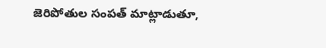జెరిపోతుల సంపత్ మాట్లాడుతూ,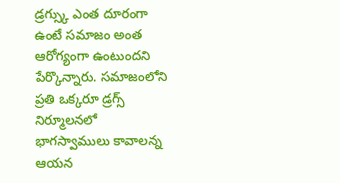డ్రగ్స్కు ఎంత దూరంగా ఉంటే సమాజం అంత ఆరోగ్యంగా ఉంటుందని పేర్కొన్నారు. సమాజంలోని ప్రతి ఒక్కరూ డ్రగ్స్ నిర్మూలనలో భాగస్వాములు కావాలన్న ఆయన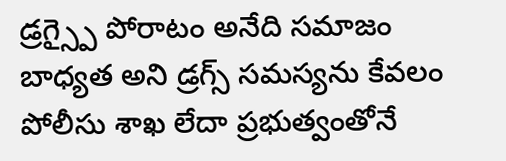డ్రగ్స్పై పోరాటం అనేది సమాజం బాధ్యత అని డ్రగ్స్ సమస్యను కేవలం పోలీసు శాఖ లేదా ప్రభుత్వంతోనే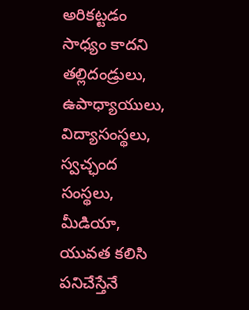అరికట్టడం సాధ్యం కాదని తల్లిదండ్రులు, ఉపాధ్యాయులు, విద్యాసంస్థలు, స్వచ్ఛంద సంస్థలు, మీడియా, యువత కలిసి పనిచేస్తేనే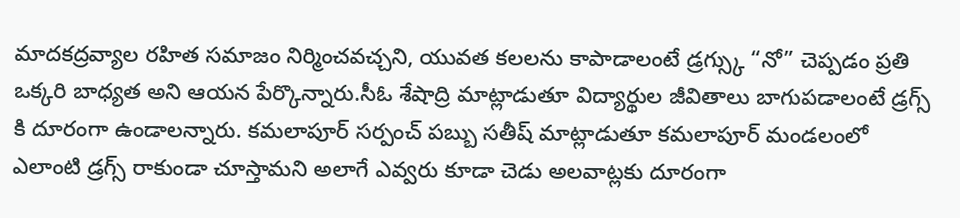మాదకద్రవ్యాల రహిత సమాజం నిర్మించవచ్చని, యువత కలలను కాపాడాలంటే డ్రగ్స్కు “నో” చెప్పడం ప్రతి ఒక్కరి బాధ్యత అని ఆయన పేర్కొన్నారు.సీఓ శేషాద్రి మాట్లాడుతూ విద్యార్థుల జీవితాలు బాగుపడాలంటే డ్రగ్స్ కి దూరంగా ఉండాలన్నారు. కమలాపూర్ సర్పంచ్ పబ్బు సతీష్ మాట్లాడుతూ కమలాపూర్ మండలంలో ఎలాంటి డ్రగ్స్ రాకుండా చూస్తామని అలాగే ఎవ్వరు కూడా చెడు అలవాట్లకు దూరంగా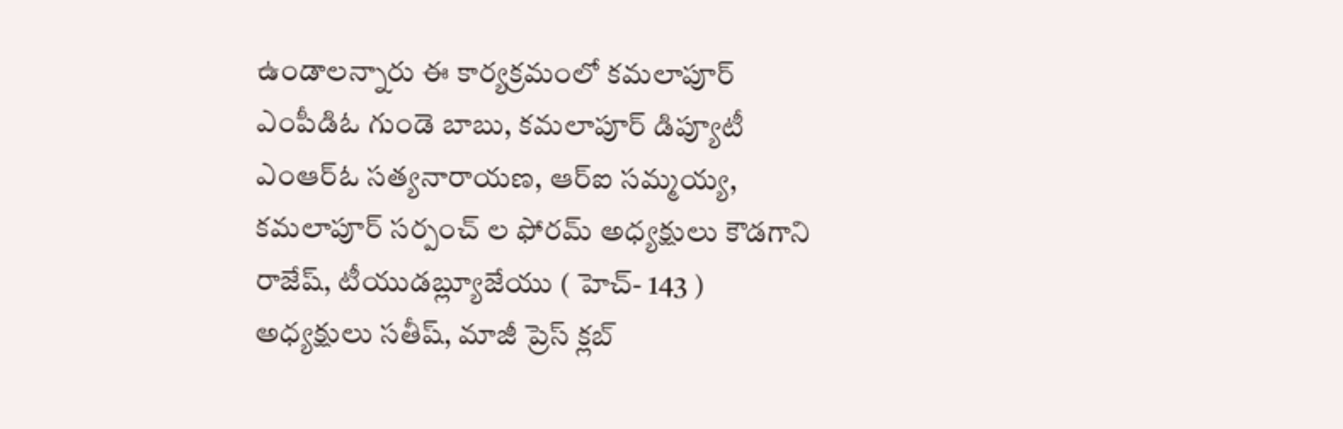ఉండాలన్నారు ఈ కార్యక్రమంలో కమలాపూర్ ఎంపీడిఓ గుండె బాబు, కమలాపూర్ డిప్యూటీ ఎంఆర్ఓ సత్యనారాయణ, ఆర్ఐ సమ్మయ్య, కమలాపూర్ సర్పంచ్ ల ఫోరమ్ అధ్యక్షులు కౌడగాని రాజేష్, టీయుడబ్ల్యూజేయు ( హెచ్- 143 ) అధ్యక్షులు సతీష్, మాజీ ప్రెస్ క్లబ్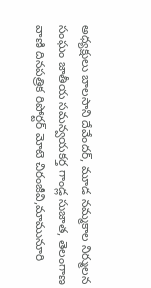అధ్యక్షులు బాలసాని దేవేందర్, మూడ నమ్మకాల నిర్ములన సంఘం జాతీయ సమన్వయకర్త గాండ్ల సుజాత, తెలంగాణ వాణి దినపత్రిక రిపోర్టర్ మోటె చిరంజీవి,మామునూరి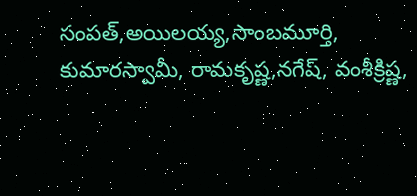సంపత్,అయిలయ్య,సాంబమూర్తి, కుమారస్వామీ, రామకృష్ణ,నగేష్, వంశీక్రిష్ణ,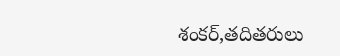శంకర్,తదితరులు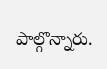పాల్గొన్నారు.